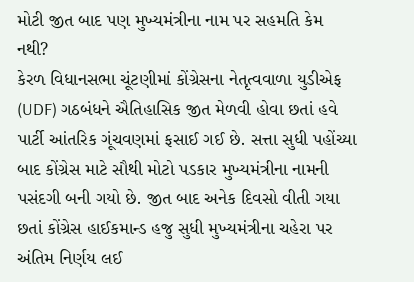મોટી જીત બાદ પણ મુખ્યમંત્રીના નામ પર સહમતિ કેમ નથી?
કેરળ વિધાનસભા ચૂંટણીમાં કોંગ્રેસના નેતૃત્વવાળા યુડીએફ (UDF) ગઠબંધને ઐતિહાસિક જીત મેળવી હોવા છતાં હવે પાર્ટી આંતરિક ગૂંચવણમાં ફસાઈ ગઈ છે. સત્તા સુધી પહોંચ્યા બાદ કોંગ્રેસ માટે સૌથી મોટો પડકાર મુખ્યમંત્રીના નામની પસંદગી બની ગયો છે. જીત બાદ અનેક દિવસો વીતી ગયા છતાં કોંગ્રેસ હાઈકમાન્ડ હજુ સુધી મુખ્યમંત્રીના ચહેરા પર અંતિમ નિર્ણય લઈ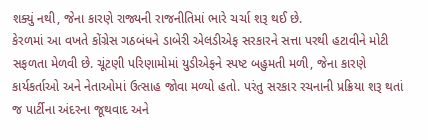શક્યું નથી, જેના કારણે રાજ્યની રાજનીતિમાં ભારે ચર્ચા શરૂ થઈ છે.
કેરળમાં આ વખતે કોંગ્રેસ ગઠબંધને ડાબેરી એલડીએફ સરકારને સત્તા પરથી હટાવીને મોટી સફળતા મેળવી છે. ચૂંટણી પરિણામોમાં યુડીએફને સ્પષ્ટ બહુમતી મળી, જેના કારણે કાર્યકર્તાઓ અને નેતાઓમાં ઉત્સાહ જોવા મળ્યો હતો. પરંતુ સરકાર રચનાની પ્રક્રિયા શરૂ થતાં જ પાર્ટીના અંદરના જૂથવાદ અને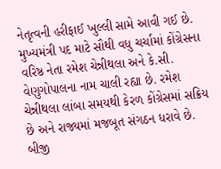નેતૃત્વની હરીફાઈ ખુલ્લી સામે આવી ગઈ છે.
મુખ્યમંત્રી પદ માટે સૌથી વધુ ચર્ચામાં કોંગ્રેસના વરિષ્ઠ નેતા રમેશ ચેન્નીથલા અને કે.સી. વેણુગોપાલના નામ ચાલી રહ્યા છે. રમેશ ચેન્નીથલા લાંબા સમયથી કેરળ કોંગ્રેસમાં સક્રિય છે અને રાજ્યમાં મજબૂત સંગઠન ધરાવે છે. બીજી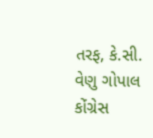તરફ, કે.સી. વેણુ ગોપાલ કોંગ્રેસ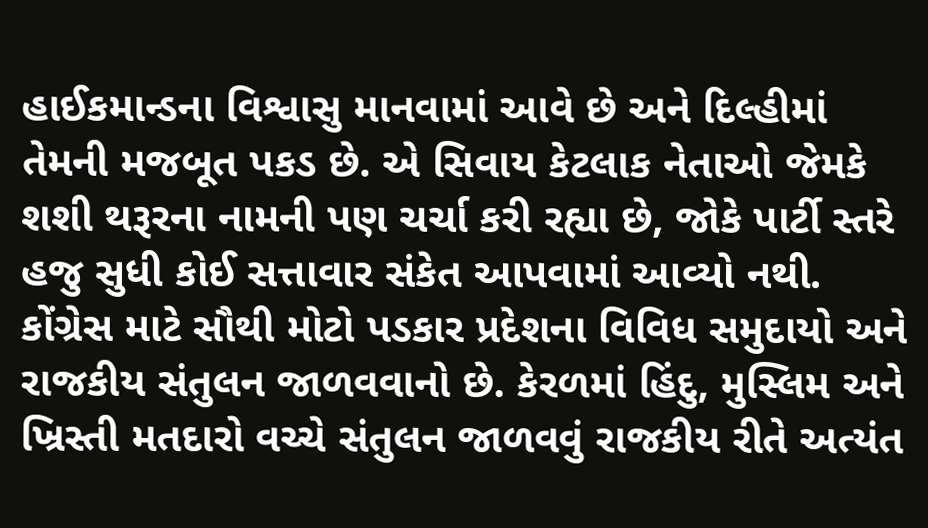હાઈકમાન્ડના વિશ્વાસુ માનવામાં આવે છે અને દિલ્હીમાં તેમની મજબૂત પકડ છે. એ સિવાય કેટલાક નેતાઓ જેમકે શશી થરૂરના નામની પણ ચર્ચા કરી રહ્યા છે, જોકે પાર્ટી સ્તરે હજુ સુધી કોઈ સત્તાવાર સંકેત આપવામાં આવ્યો નથી.
કોંગ્રેસ માટે સૌથી મોટો પડકાર પ્રદેશના વિવિધ સમુદાયો અને રાજકીય સંતુલન જાળવવાનો છે. કેરળમાં હિંદુ, મુસ્લિમ અને ખ્રિસ્તી મતદારો વચ્ચે સંતુલન જાળવવું રાજકીય રીતે અત્યંત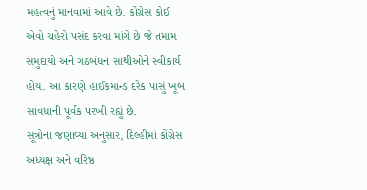મહત્વનું માનવામાં આવે છે. કોંગ્રેસ કોઈ એવો ચહેરો પસંદ કરવા માંગે છે જે તમામ સમુદાયો અને ગઠબંધન સાથીઓને સ્વીકાર્ય હોય. આ કારણે હાઈકમાન્ડ દરેક પાસું ખૂબ સાવધાની પૂર્વક પરખી રહ્યું છે.
સૂત્રોના જણાવ્યા અનુસાર, દિલ્હીમાં કોંગ્રેસ અધ્યક્ષ અને વરિષ્ઠ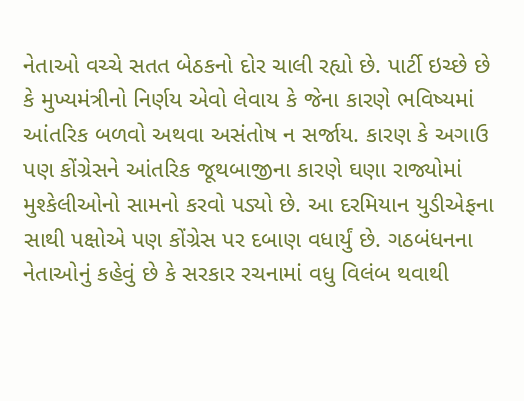નેતાઓ વચ્ચે સતત બેઠકનો દોર ચાલી રહ્યો છે. પાર્ટી ઇચ્છે છે કે મુખ્યમંત્રીનો નિર્ણય એવો લેવાય કે જેના કારણે ભવિષ્યમાં આંતરિક બળવો અથવા અસંતોષ ન સર્જાય. કારણ કે અગાઉ પણ કોંગ્રેસને આંતરિક જૂથબાજીના કારણે ઘણા રાજ્યોમાં મુશ્કેલીઓનો સામનો કરવો પડ્યો છે. આ દરમિયાન યુડીએફના સાથી પક્ષોએ પણ કોંગ્રેસ પર દબાણ વધાર્યું છે. ગઠબંધનના નેતાઓનું કહેવું છે કે સરકાર રચનામાં વધુ વિલંબ થવાથી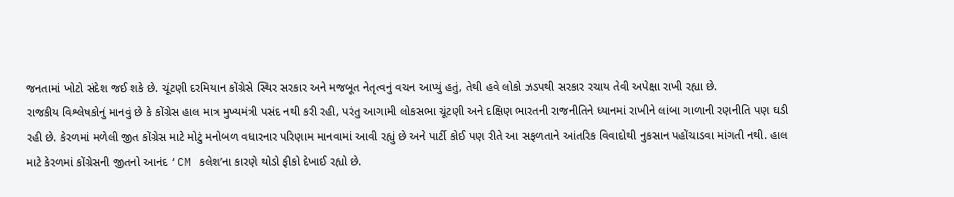જનતામાં ખોટો સંદેશ જઈ શકે છે. ચૂંટણી દરમિયાન કોંગ્રેસે સ્થિર સરકાર અને મજબૂત નેતૃત્વનું વચન આપ્યું હતું, તેથી હવે લોકો ઝડપથી સરકાર રચાય તેવી અપેક્ષા રાખી રહ્યા છે.
રાજકીય વિશ્લેષકોનું માનવું છે કે કોંગ્રેસ હાલ માત્ર મુખ્યમંત્રી પસંદ નથી કરી રહી, પરંતુ આગામી લોકસભા ચૂંટણી અને દક્ષિણ ભારતની રાજનીતિને ધ્યાનમાં રાખીને લાંબા ગાળાની રણનીતિ પણ ઘડી રહી છે. કેરળમાં મળેલી જીત કોંગ્રેસ માટે મોટું મનોબળ વધારનાર પરિણામ માનવામાં આવી રહ્યું છે અને પાર્ટી કોઈ પણ રીતે આ સફળતાને આંતરિક વિવાદોથી નુકસાન પહોંચાડવા માંગતી નથી. હાલ માટે કેરળમાં કોંગ્રેસની જીતનો આનંદ ‘CM કલેશ’ના કારણે થોડો ફીકો દેખાઈ રહ્યો છે.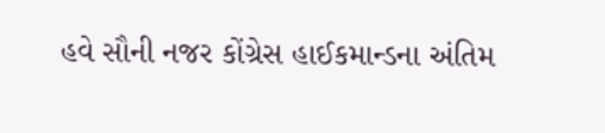હવે સૌની નજર કોંગ્રેસ હાઈકમાન્ડના અંતિમ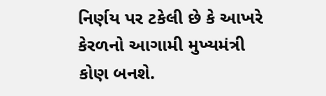નિર્ણય પર ટકેલી છે કે આખરે કેરળનો આગામી મુખ્યમંત્રી કોણ બનશે.